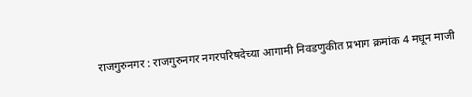राजगुरुनगर : राजगुरुनगर नगरपरिषदेच्या आगामी निवडणुकीत प्रभाग क्रमांक 4 मधून माजी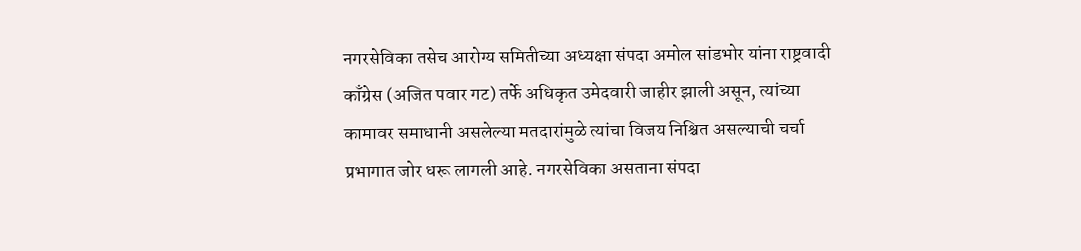नगरसेविका तसेच आरोग्य समितीच्या अध्यक्षा संपदा अमोल सांडभोर यांना राष्ट्रवादी काँग्रेस (अजित पवार गट) तर्फे अधिकृत उमेदवारी जाहीर झाली असून, त्यांच्या कामावर समाधानी असलेल्या मतदारांमुळे त्यांचा विजय निश्चित असल्याची चर्चा प्रभागात जोर धरू लागली आहे. नगरसेविका असताना संपदा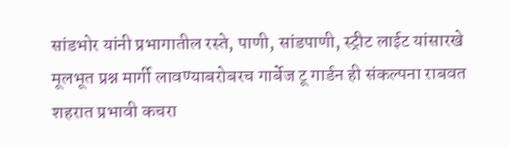सांडभोर यांनी प्रभागातील रस्ते, पाणी, सांडपाणी, स्ट्रीट लाईट यांसारखे मूलभूत प्रश्न मार्गी लावण्याबरोबरच गार्बेज टू गार्डन ही संकल्पना राबवत शहरात प्रभावी कचरा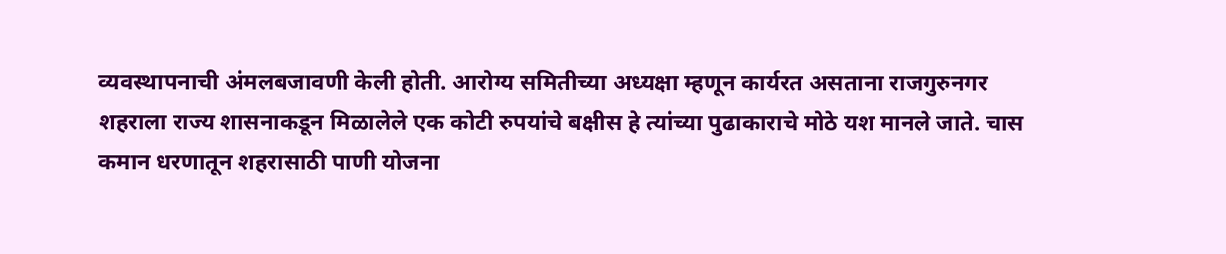व्यवस्थापनाची अंमलबजावणी केली होती. आरोग्य समितीच्या अध्यक्षा म्हणून कार्यरत असताना राजगुरुनगर शहराला राज्य शासनाकडून मिळालेले एक कोटी रुपयांचे बक्षीस हे त्यांच्या पुढाकाराचे मोठे यश मानले जाते. चास कमान धरणातून शहरासाठी पाणी योजना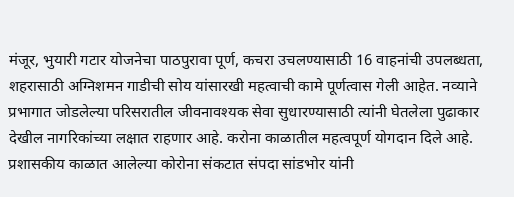मंजूर, भुयारी गटार योजनेचा पाठपुरावा पूर्ण, कचरा उचलण्यासाठी 16 वाहनांची उपलब्धता, शहरासाठी अग्निशमन गाडीची सोय यांसारखी महत्वाची कामे पूर्णत्वास गेली आहेत. नव्याने प्रभागात जोडलेल्या परिसरातील जीवनावश्यक सेवा सुधारण्यासाठी त्यांनी घेतलेला पुढाकार देखील नागरिकांच्या लक्षात राहणार आहे. करोना काळातील महत्वपूर्ण योगदान दिले आहे. प्रशासकीय काळात आलेल्या कोरोना संकटात संपदा सांडभोर यांनी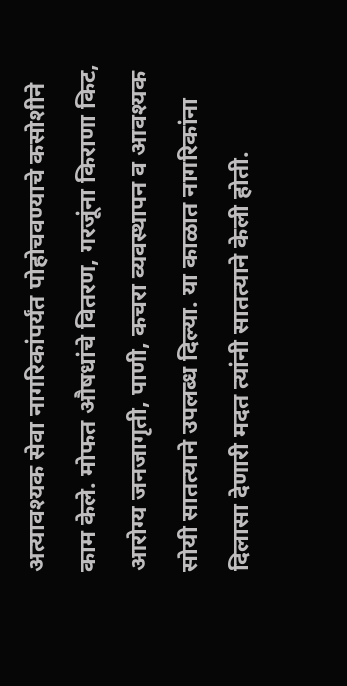अत्यावश्यक सेवा नागरिकांपर्यंत पोहोचवण्याचे कसोशीने काम केले. मोफत औषधांचे वितरण, गरजूंना किराणा किट, आरोग्य जनजागृती, पाणी, कचरा व्यवस्थापन व आवश्यक सोयी सातत्याने उपलब्ध दिल्या. या काळात नागरिकांना दिलासा देणारी मदत त्यांनी सातत्याने केली होती.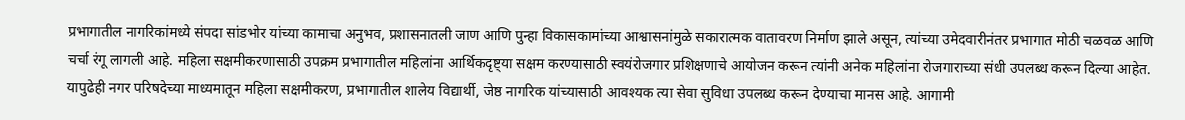प्रभागातील नागरिकांमध्ये संपदा सांडभोर यांच्या कामाचा अनुभव, प्रशासनातली जाण आणि पुन्हा विकासकामांच्या आश्वासनांमुळे सकारात्मक वातावरण निर्माण झाले असून, त्यांच्या उमेदवारीनंतर प्रभागात मोठी चळवळ आणि चर्चा रंगू लागली आहे. महिला सक्षमीकरणासाठी उपक्रम प्रभागातील महिलांना आर्थिकदृष्ट्या सक्षम करण्यासाठी स्वयंरोजगार प्रशिक्षणाचे आयोजन करून त्यांनी अनेक महिलांना रोजगाराच्या संधी उपलब्ध करून दिल्या आहेत. यापुढेही नगर परिषदेच्या माध्यमातून महिला सक्षमीकरण, प्रभागातील शालेय विद्यार्थी, जेष्ठ नागरिक यांच्यासाठी आवश्यक त्या सेवा सुविधा उपलब्ध करून देण्याचा मानस आहे. आगामी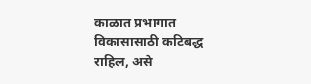काळात प्रभागात विकासासाठी कटिबद्ध राहिल, असे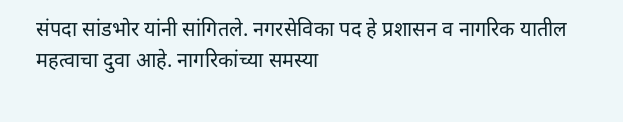संपदा सांडभोर यांनी सांगितले. नगरसेविका पद हे प्रशासन व नागरिक यातील महत्वाचा दुवा आहे. नागरिकांच्या समस्या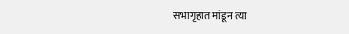सभागृहात मांडून त्या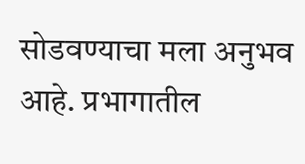सोडवण्याचा मला अनुभव आहे. प्रभागातील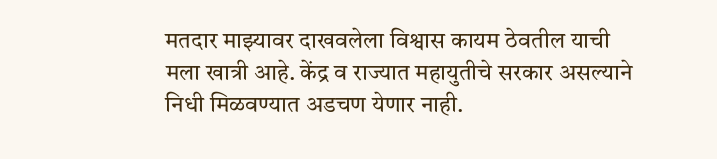मतदार माझ्यावर दाखवलेला विश्वास कायम ठेवतील याची मला खात्री आहे. केंद्र व राज्यात महायुतीचे सरकार असल्याने निधी मिळवण्यात अडचण येणार नाही.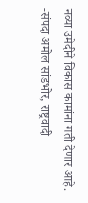नव्या उमेदीने विकास कामांना गती देणार आहे. -संपदा अमोल सांडभोर, राष्ट्रवादी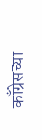काँग्रेसच्या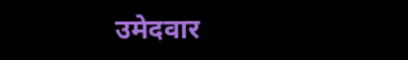उमेदवार